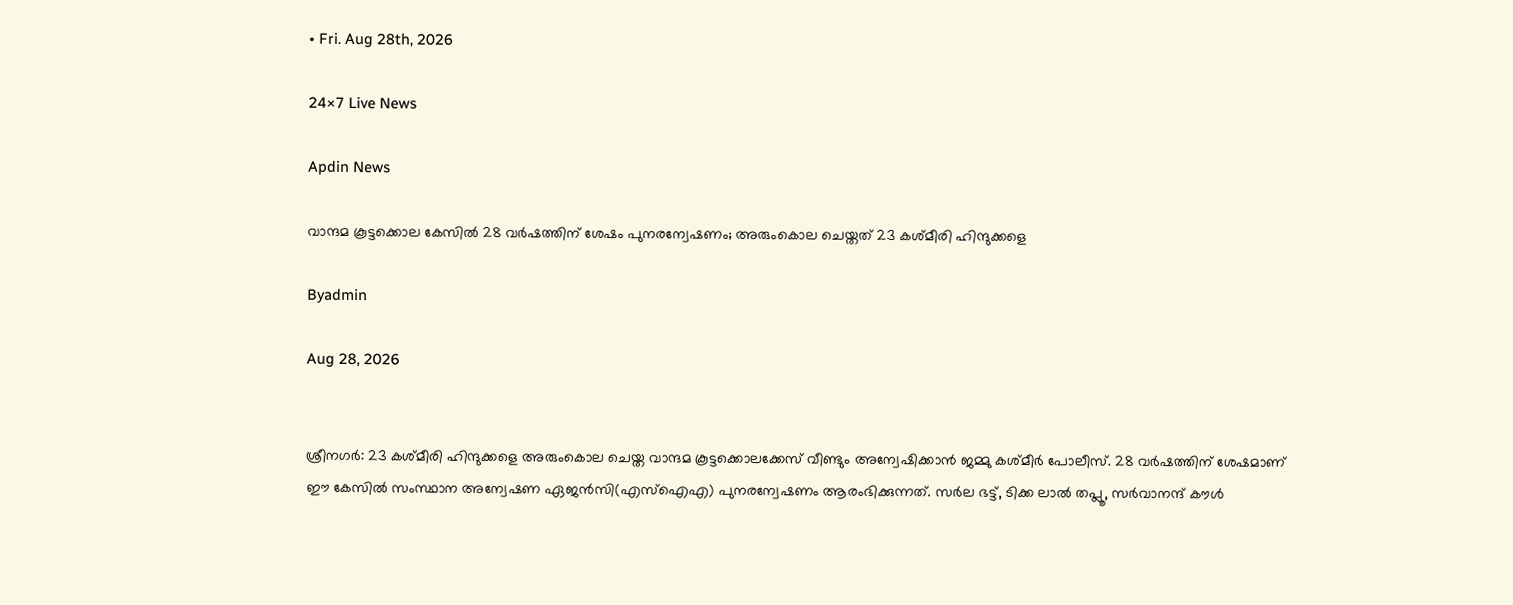• Fri. Aug 28th, 2026

24×7 Live News

Apdin News

വാന്ദമ കൂട്ടക്കൊല കേസില്‍ 28 വര്‍ഷത്തിന് ശേഷം പുനരന്വേഷണം; അരുംകൊല ചെയ്തത് 23 കശ്മീരി ഹിന്ദുക്കളെ

Byadmin

Aug 28, 2026


ശ്രീനഗര്‍: 23 കശ്മീരി ഹിന്ദുക്കളെ അരുംകൊല ചെയ്ത വാന്ദമ കൂട്ടക്കൊലക്കേസ് വീണ്ടും അന്വേഷിക്കാന്‍ ജമ്മു കശ്മീര്‍ പോലീസ്. 28 വര്‍ഷത്തിന് ശേഷമാണ് ഈ കേസില്‍ സംസ്ഥാന അന്വേഷണ ഏജന്‍സി(എസ്‌ഐഎ) പുനരന്വേഷണം ആരംഭിക്കുന്നത്. സര്‍ല ഭട്ട്, ടിക്ക ലാല്‍ തപ്ലൂ, സര്‍വാനന്ദ് കൗള്‍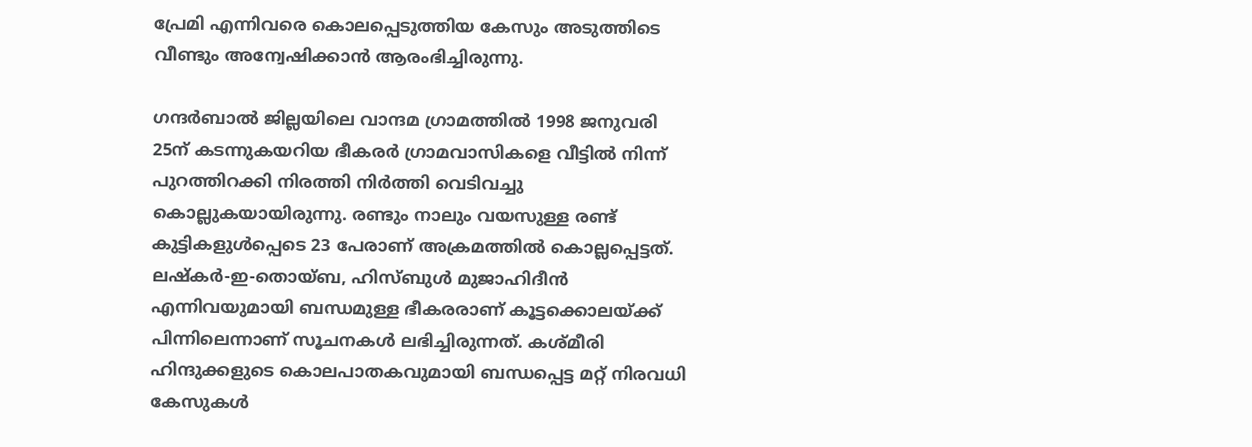പ്രേമി എന്നിവരെ കൊലപ്പെടുത്തിയ കേസും അടുത്തിടെ വീണ്ടും അന്വേഷിക്കാന്‍ ആരംഭിച്ചിരുന്നു.

ഗന്ദര്‍ബാല്‍ ജില്ലയിലെ വാന്ദമ ഗ്രാമത്തില്‍ 1998 ജനുവരി 25ന് കടന്നുകയറിയ ഭീകരര്‍ ഗ്രാമവാസികളെ വീട്ടില്‍ നിന്ന് പുറത്തിറക്കി നിരത്തി നിര്‍ത്തി വെടിവച്ചു കൊല്ലുകയായിരുന്നു. രണ്ടും നാലും വയസുള്ള രണ്ട് കുട്ടികളുള്‍പ്പെടെ 23 പേരാണ് അക്രമത്തില്‍ കൊല്ലപ്പെട്ടത്. ലഷ്‌കര്‍-ഇ-തൊയ്ബ, ഹിസ്ബുള്‍ മുജാഹിദീന്‍ എന്നിവയുമായി ബന്ധമുള്ള ഭീകരരാണ് കൂട്ടക്കൊലയ്‌ക്ക് പിന്നിലെന്നാണ് സൂചനകള്‍ ലഭിച്ചിരുന്നത്. കശ്മീരി ഹിന്ദുക്കളുടെ കൊലപാതകവുമായി ബന്ധപ്പെട്ട മറ്റ് നിരവധി കേസുകള്‍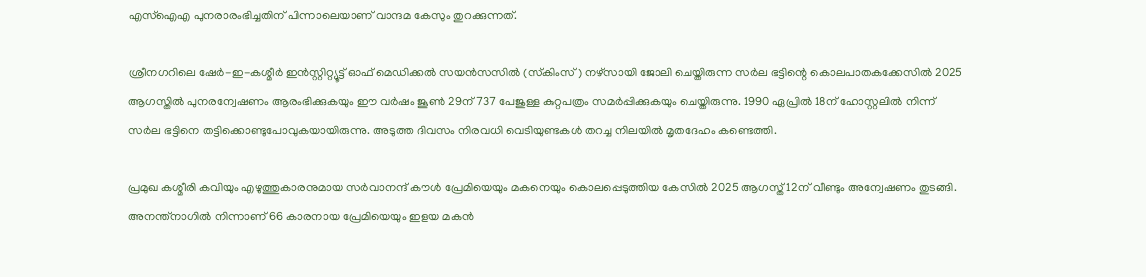എസ്ഐഎ പുനരാരംഭിച്ചതിന് പിന്നാലെയാണ് വാന്ദമ കേസും തുറക്കുന്നത്.

ശ്രീനഗറിലെ ഷേര്‍-ഇ-കശ്മീര്‍ ഇന്‍സ്റ്റിറ്റ്യൂട്ട് ഓഫ് മെഡിക്കല്‍ സയന്‍സസില്‍ (സ്‌കിംസ്) നഴ്‌സായി ജോലി ചെയ്തിരുന്ന സര്‍ല ഭട്ടിന്റെ കൊലപാതകക്കേസില്‍ 2025 ആഗസ്തില്‍ പുനരന്വേഷണം ആരംഭിക്കുകയും ഈ വര്‍ഷം ജൂണ്‍ 29ന് 737 പേജുള്ള കുറ്റപത്രം സമര്‍പ്പിക്കുകയും ചെയ്തിരുന്നു. 1990 ഏപ്രില്‍ 18ന് ഹോസ്റ്റലില്‍ നിന്ന് സര്‍ല ഭട്ടിനെ തട്ടിക്കൊണ്ടുപോവുകയായിരുന്നു. അടുത്ത ദിവസം നിരവധി വെടിയുണ്ടകള്‍ തറച്ച നിലയില്‍ മൃതദേഹം കണ്ടെത്തി.

പ്രമുഖ കശ്മീരി കവിയും എഴുത്തുകാരനുമായ സര്‍വാനന്ദ് കൗള്‍ പ്രേമിയെയും മകനെയും കൊലപ്പെടുത്തിയ കേസില്‍ 2025 ആഗസ്ത് 12ന് വീണ്ടും അന്വേഷണം തുടങ്ങി. അനന്ത്നാഗില്‍ നിന്നാണ് 66 കാരനായ പ്രേമിയെയും ഇളയ മകന്‍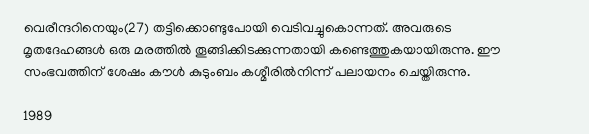വെരീന്ദറിനെയും(27) തട്ടിക്കൊണ്ടുപോയി വെടിവച്ചുകൊന്നത്. അവരുടെ മൃതദേഹങ്ങള്‍ ഒരു മരത്തില്‍ തൂങ്ങിക്കിടക്കുന്നതായി കണ്ടെത്തുകയായിരുന്നു. ഈ സംഭവത്തിന് ശേഷം കൗള്‍ കുടുംബം കശ്മീരില്‍നിന്ന് പലായനം ചെയ്തിരുന്നു.

1989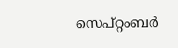സെപ്റ്റംബര്‍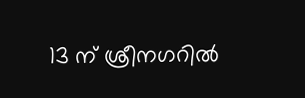13 ന് ശ്രീനഗറില്‍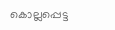കൊല്ലപ്പെട്ട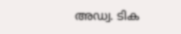അഡ്വ. ടിക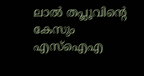ലാല്‍ തപ്ലൂവിന്റെ കേസും എസ്ഐഎ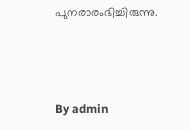പുനരാരംഭിച്ചിരുന്നു.



By admin